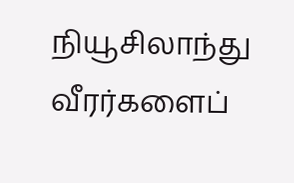நியூசிலாந்து வீரர்களைப்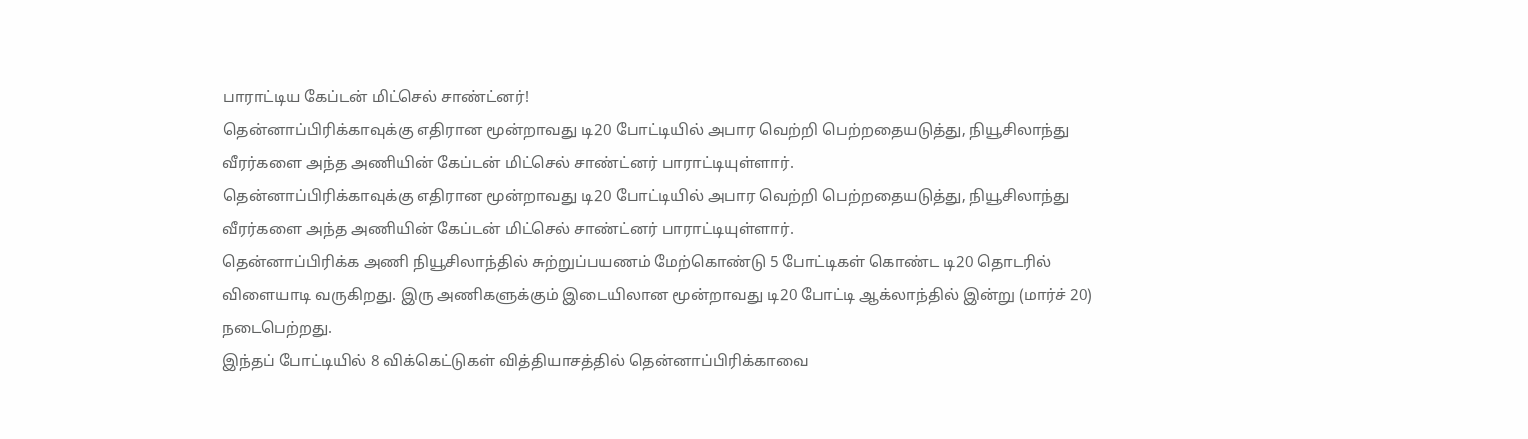பாராட்டிய கேப்டன் மிட்செல் சாண்ட்னர்!
தென்னாப்பிரிக்காவுக்கு எதிரான மூன்றாவது டி20 போட்டியில் அபார வெற்றி பெற்றதையடுத்து, நியூசிலாந்து வீரர்களை அந்த அணியின் கேப்டன் மிட்செல் சாண்ட்னர் பாராட்டியுள்ளார்.
தென்னாப்பிரிக்காவுக்கு எதிரான மூன்றாவது டி20 போட்டியில் அபார வெற்றி பெற்றதையடுத்து, நியூசிலாந்து வீரர்களை அந்த அணியின் கேப்டன் மிட்செல் சாண்ட்னர் பாராட்டியுள்ளார்.
தென்னாப்பிரிக்க அணி நியூசிலாந்தில் சுற்றுப்பயணம் மேற்கொண்டு 5 போட்டிகள் கொண்ட டி20 தொடரில் விளையாடி வருகிறது. இரு அணிகளுக்கும் இடையிலான மூன்றாவது டி20 போட்டி ஆக்லாந்தில் இன்று (மார்ச் 20) நடைபெற்றது.
இந்தப் போட்டியில் 8 விக்கெட்டுகள் வித்தியாசத்தில் தென்னாப்பிரிக்காவை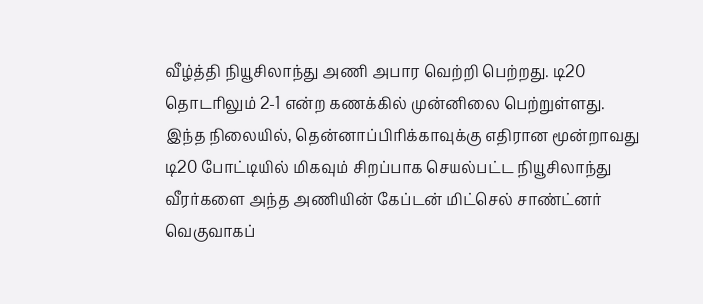வீழ்த்தி நியூசிலாந்து அணி அபார வெற்றி பெற்றது. டி20 தொடரிலும் 2-1 என்ற கணக்கில் முன்னிலை பெற்றுள்ளது.
இந்த நிலையில், தென்னாப்பிரிக்காவுக்கு எதிரான மூன்றாவது டி20 போட்டியில் மிகவும் சிறப்பாக செயல்பட்ட நியூசிலாந்து வீரர்களை அந்த அணியின் கேப்டன் மிட்செல் சாண்ட்னர் வெகுவாகப்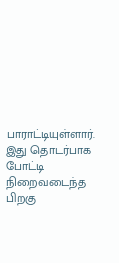பாராட்டியுள்ளார்.
இது தொடர்பாக போட்டி நிறைவடைந்த பிறகு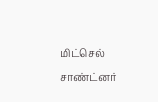மிட்செல் சாண்ட்னர்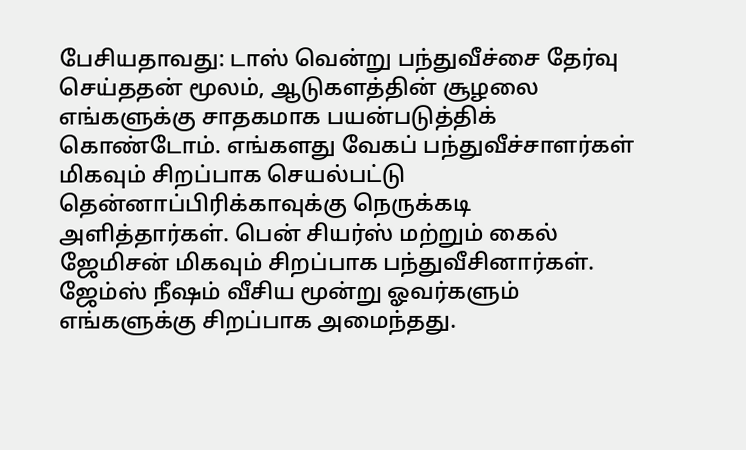பேசியதாவது: டாஸ் வென்று பந்துவீச்சை தேர்வு செய்ததன் மூலம், ஆடுகளத்தின் சூழலை எங்களுக்கு சாதகமாக பயன்படுத்திக் கொண்டோம். எங்களது வேகப் பந்துவீச்சாளர்கள் மிகவும் சிறப்பாக செயல்பட்டு தென்னாப்பிரிக்காவுக்கு நெருக்கடி அளித்தார்கள். பென் சியர்ஸ் மற்றும் கைல் ஜேமிசன் மிகவும் சிறப்பாக பந்துவீசினார்கள். ஜேம்ஸ் நீஷம் வீசிய மூன்று ஓவர்களும் எங்களுக்கு சிறப்பாக அமைந்தது.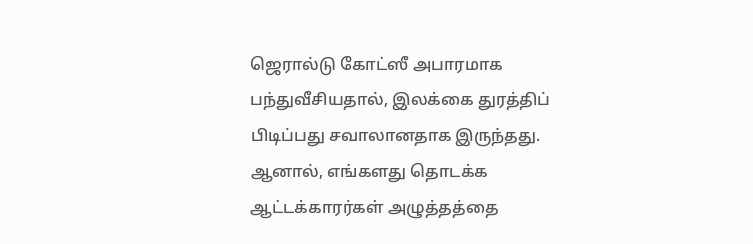ஜெரால்டு கோட்ஸீ அபாரமாக பந்துவீசியதால், இலக்கை துரத்திப் பிடிப்பது சவாலானதாக இருந்தது. ஆனால், எங்களது தொடக்க ஆட்டக்காரர்கள் அழுத்தத்தை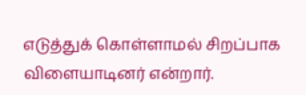எடுத்துக் கொள்ளாமல் சிறப்பாக விளையாடினர் என்றார்.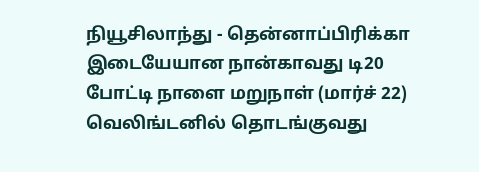நியூசிலாந்து - தென்னாப்பிரிக்கா இடையேயான நான்காவது டி20 போட்டி நாளை மறுநாள் (மார்ச் 22) வெலிங்டனில் தொடங்குவது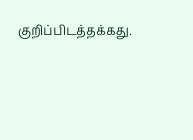குறிப்பிடத்தக்கது.